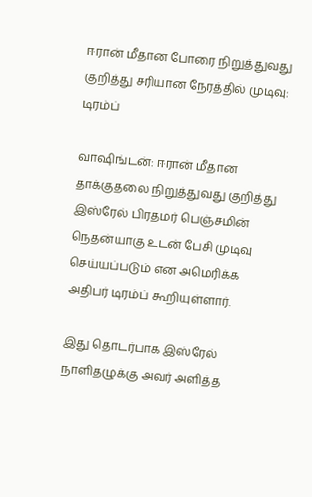ஈரான் மீதான போரை நிறுத்துவது குறித்து சரியான நேரத்தில் முடிவு: டிரம்ப்

வாஷிங்டன்: ஈரான் மீதான தாக்குதலை நிறுத்துவது குறித்து இஸ்ரேல் பிரதமர் பெஞ்சமின் நெதன்யாகு உடன் பேசி முடிவு செய்யப்படும் என அமெரிக்க அதிபர் டிரம்ப் கூறியுள்ளார்.

இது தொடர்பாக இஸ்ரேல் நாளிதழுக்கு அவர் அளித்த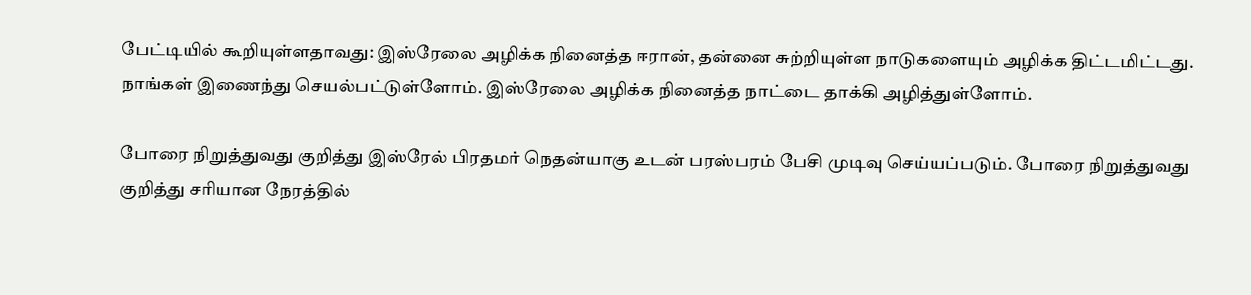பேட்டியில் கூறியுள்ளதாவது: இஸ்ரேலை அழிக்க நினைத்த ஈரான், தன்னை சுற்றியுள்ள நாடுகளையும் அழிக்க திட்டமிட்டது. நாங்கள் இணைந்து செயல்பட்டுள்ளோம். இஸ்ரேலை அழிக்க நினைத்த நாட்டை தாக்கி அழித்துள்ளோம்.

போரை நிறுத்துவது குறித்து இஸ்ரேல் பிரதமர் நெதன்யாகு உடன் பரஸ்பரம் பேசி முடிவு செய்யப்படும். போரை நிறுத்துவது குறித்து சரியான நேரத்தில்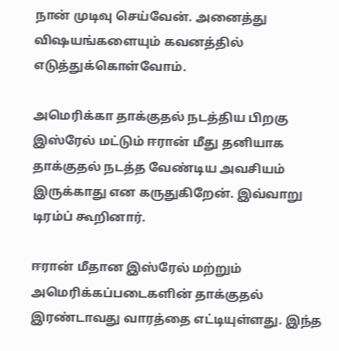நான் முடிவு செய்வேன். அனைத்து விஷயங்களையும் கவனத்தில் எடுத்துக்கொள்வோம்.

அமெரிக்கா தாக்குதல் நடத்திய பிறகு இஸ்ரேல் மட்டும் ஈரான் மீது தனியாக தாக்குதல் நடத்த வேண்டிய அவசியம் இருக்காது என கருதுகிறேன். இவ்வாறு டிரம்ப் கூறினார்.

ஈரான் மீதான இஸ்ரேல் மற்றும் அமெரிக்கப்படைகளின் தாக்குதல் இரண்டாவது வாரத்தை எட்டியுள்ளது. இந்த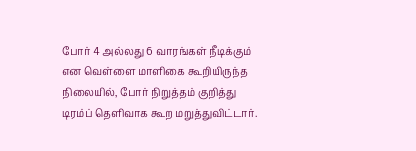போர் 4 அல்லது 6 வாரங்கள் நீடிக்கும் என வெள்ளை மாளிகை கூறியிருந்த நிலையில், போர் நிறுத்தம் குறித்து டிரம்ப் தெளிவாக கூற மறுத்துவிட்டார்.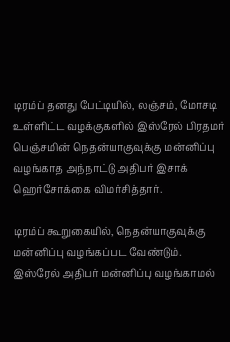டிரம்ப் தனது பேட்டியில், லஞ்சம், மோசடி உள்ளிட்ட வழக்குகளில் இஸ்ரேல் பிரதமர் பெஞ்சமின் நெதன்யாகுவுக்கு மன்னிப்பு வழங்காத அந்நாட்டு அதிபர் இசாக் ஹெர்சோக்கை விமர்சித்தார்.

டிரம்ப் கூறுகையில், நெதன்யாகுவுக்கு மன்னிப்பு வழங்கப்பட வேண்டும். இஸ்ரேல் அதிபர் மன்னிப்பு வழங்காமல்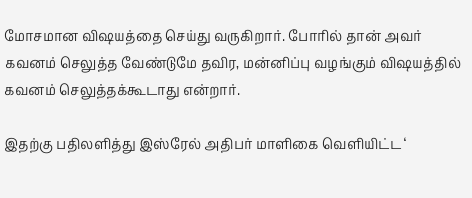மோசமான விஷயத்தை செய்து வருகிறார். போரில் தான் அவர் கவனம் செலுத்த வேண்டுமே தவிர, மன்னிப்பு வழங்கும் விஷயத்தில் கவனம் செலுத்தக்கூடாது என்றார்.

இதற்கு பதிலளித்து இஸ்ரேல் அதிபர் மாளிகை வெளியிட்ட ‘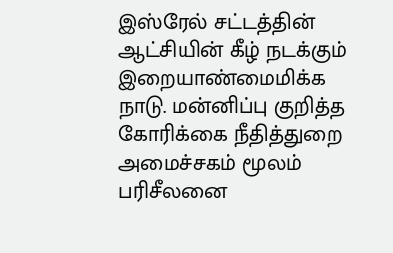இஸ்ரேல் சட்டத்தின் ஆட்சியின் கீழ் நடக்கும் இறையாண்மைமிக்க நாடு. மன்னிப்பு குறித்த கோரிக்கை நீதித்துறை அமைச்சகம் மூலம் பரிசீலனை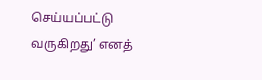செய்யப்பட்டு வருகிறது’ எனத்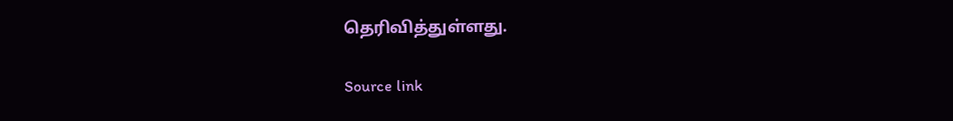தெரிவித்துள்ளது.

Source link